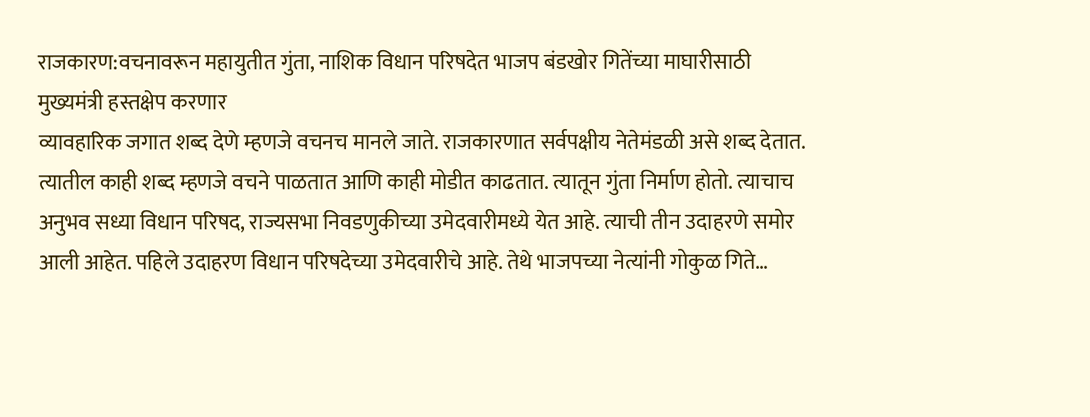राजकारण:वचनावरून महायुतीत गुंता, नाशिक विधान परिषदेत भाजप बंडखोर गितेंच्या माघारीसाठी मुख्यमंत्री हस्तक्षेप करणार
व्यावहारिक जगात शब्द देणे म्हणजे वचनच मानले जाते. राजकारणात सर्वपक्षीय नेतेमंडळी असे शब्द देतात. त्यातील काही शब्द म्हणजे वचने पाळतात आणि काही मोडीत काढतात. त्यातून गुंता निर्माण होतो. त्याचाच अनुभव सध्या विधान परिषद, राज्यसभा निवडणुकीच्या उमेदवारीमध्ये येत आहे. त्याची तीन उदाहरणे समोर आली आहेत. पहिले उदाहरण विधान परिषदेच्या उमेदवारीचे आहे. तेथे भाजपच्या नेत्यांनी गोकुळ गिते…